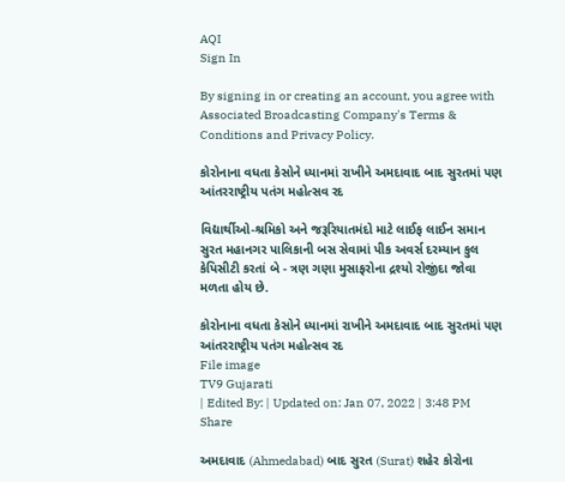AQI
Sign In

By signing in or creating an account, you agree with Associated Broadcasting Company's Terms & Conditions and Privacy Policy.

કોરોનાના વધતા કેસોને ધ્યાનમાં રાખીને અમદાવાદ બાદ સુરતમાં પણ આંતરરાષ્ટ્રીય પતંગ મહોત્સવ રદ

વિદ્યાર્થીઓ-શ્રમિકો અને જરૂરિયાતમંદો માટે લાઈફ લાઈન સમાન સુરત મહાનગર પાલિકાની બસ સેવામાં પીક અવર્સ દરમ્યાન કુલ કેપિસીટી કરતાં બે - ત્રણ ગણા મુસાફરોના દ્રશ્યો રોજીંદા જોવા મળતા હોય છે.

કોરોનાના વધતા કેસોને ધ્યાનમાં રાખીને અમદાવાદ બાદ સુરતમાં પણ આંતરરાષ્ટ્રીય પતંગ મહોત્સવ રદ
File image
TV9 Gujarati
| Edited By: | Updated on: Jan 07, 2022 | 3:48 PM
Share

અમદાવાદ (Ahmedabad) બાદ સુરત (Surat) શહેર કોરોના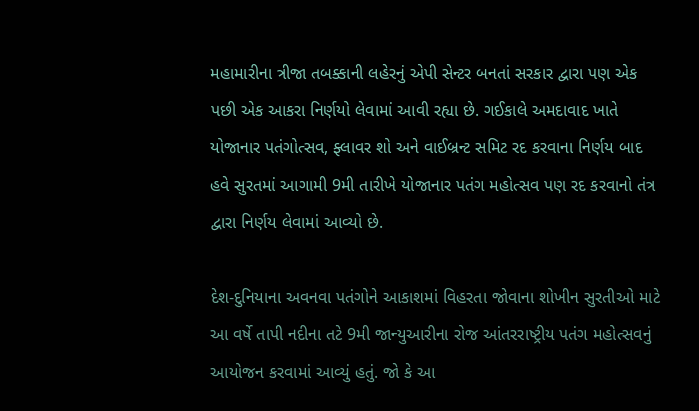મહામારીના ત્રીજા તબક્કાની લહેરનું એપી સેન્ટર બનતાં સરકાર દ્વારા પણ એક પછી એક આકરા નિર્ણયો લેવામાં આવી રહ્યા છે. ગઈકાલે અમદાવાદ ખાતે યોજાનાર પતંગોત્સવ, ફ્લાવર શો અને વાઈબ્રન્ટ સમિટ રદ કરવાના નિર્ણય બાદ હવે સુરતમાં આગામી 9મી તારીખે યોજાનાર પતંગ મહોત્સવ પણ રદ કરવાનો તંત્ર દ્વારા નિર્ણય લેવામાં આવ્યો છે.

દેશ-દુનિયાના અવનવા પતંગોને આકાશમાં વિહરતા જોવાના શોખીન સુરતીઓ માટે આ વર્ષે તાપી નદીના તટે 9મી જાન્યુઆરીના રોજ આંતરરાષ્ટ્રીય પતંગ મહોત્સવનું આયોજન કરવામાં આવ્યું હતું. જો કે આ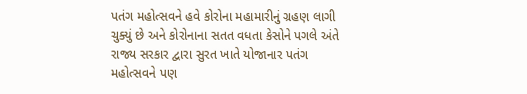પતંગ મહોત્સવને હવે કોરોના મહામારીનું ગ્રહણ લાગી ચુક્યું છે અને કોરોનાના સતત વધતા કેસોને પગલે અંતે રાજ્ય સરકાર દ્વારા સુરત ખાતે યોજાનાર પતંગ મહોત્સવને પણ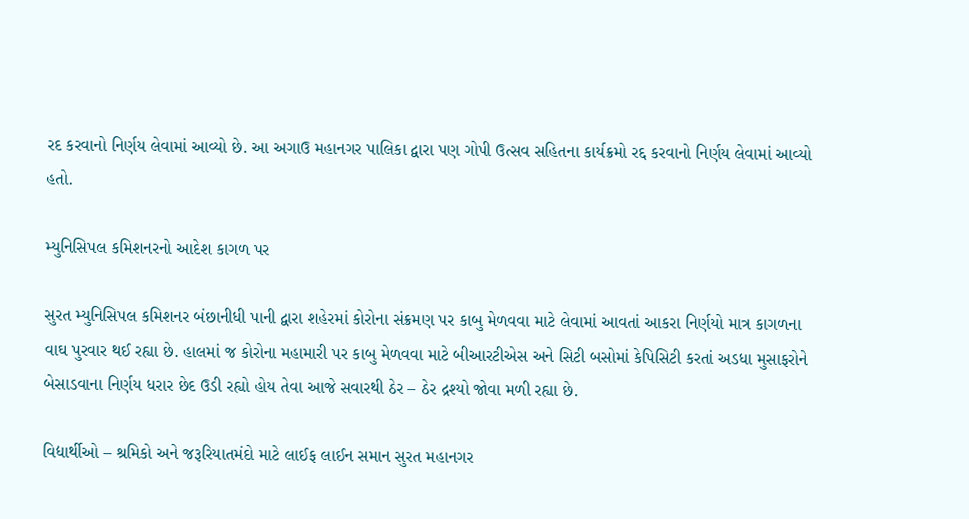રદ કરવાનો નિર્ણય લેવામાં આવ્યો છે. આ અગાઉ મહાનગર પાલિકા દ્વારા પણ ગોપી ઉત્સવ સહિતના કાર્યક્રમો રદ્દ કરવાનો નિર્ણય લેવામાં આવ્યો હતો.

મ્યુનિસિપલ કમિશનરનો આદેશ કાગળ પર

સુરત મ્યુનિસિપલ કમિશનર બંછાનીધી પાની દ્વારા શહેરમાં કોરોના સંક્રમણ પર કાબુ મેળવવા માટે લેવામાં આવતાં આકરા નિર્ણયો માત્ર કાગળના વાઘ પુરવાર થઈ રહ્યા છે. હાલમાં જ કોરોના મહામારી પર કાબુ મેળવવા માટે બીઆરટીએસ અને સિટી બસોમાં કેપિસિટી કરતાં અડધા મુસાફરોને બેસાડવાના નિર્ણય ધરાર છેદ ઉડી રહ્યો હોય તેવા આજે સવારથી ઠેર – ઠેર દ્રશ્યો જોવા મળી રહ્યા છે.

વિદ્યાર્થીઓ – શ્રમિકો અને જરૂરિયાતમંદો માટે લાઈફ લાઈન સમાન સુરત મહાનગર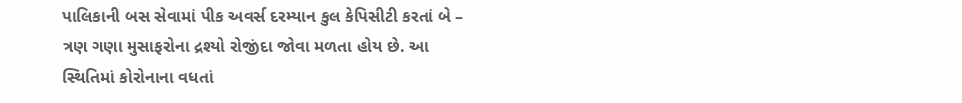પાલિકાની બસ સેવામાં પીક અવર્સ દરમ્યાન કુલ કેપિસીટી કરતાં બે – ત્રણ ગણા મુસાફરોના દ્રશ્યો રોજીંદા જોવા મળતા હોય છે. આ સ્થિતિમાં કોરોનાના વધતાં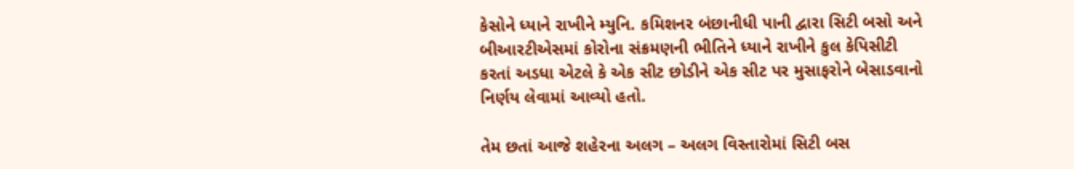કેસોને ધ્યાને રાખીને મ્યુનિ. કમિશનર બંછાનીધી પાની દ્વારા સિટી બસો અને બીઆરટીએસમાં કોરોના સંક્રમણની ભીતિને ધ્યાને રાખીને કુલ કેપિસીટી કરતાં અડધા એટલે કે એક સીટ છોડીને એક સીટ પર મુસાફરોને બેસાડવાનો નિર્ણય લેવામાં આવ્યો હતો.

તેમ છતાં આજે શહેરના અલગ – અલગ વિસ્તારોમાં સિટી બસ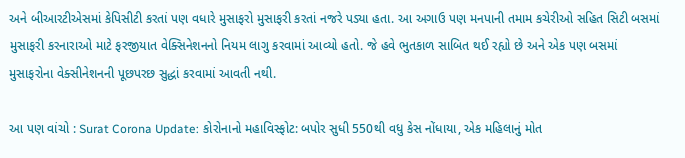અને બીઆરટીએસમાં કેપિસીટી કરતાં પણ વધારે મુસાફરો મુસાફરી કરતાં નજરે પડ્યા હતા. આ અગાઉ પણ મનપાની તમામ કચેરીઓ સહિત સિટી બસમાં મુસાફરી કરનારાઓ માટે ફરજીયાત વેક્સિનેશનનો નિયમ લાગુ કરવામાં આવ્યો હતો. જે હવે ભુતકાળ સાબિત થઈ રહ્યો છે અને એક પણ બસમાં મુસાફરોના વેક્સીનેશનની પૂછપરછ સુદ્ધાં કરવામાં આવતી નથી.

આ પણ વાંચો : Surat Corona Update: કોરોનાનો મહાવિસ્ફોટ: બપોર સુધી 550થી વધુ કેસ નોંધાયા, એક મહિલાનું મોત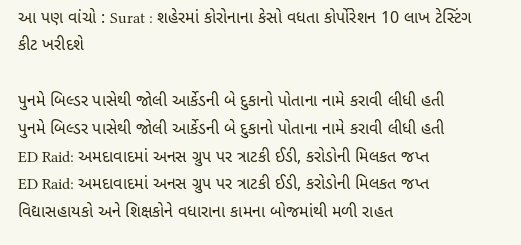આ પણ વાંચો : Surat : શહેરમાં કોરોનાના કેસો વધતા કોર્પોરેશન 10 લાખ ટેસ્ટિંગ કીટ ખરીદશે

પુનમે બિલ્ડર પાસેથી જોલી આર્કેડની બે દુકાનો પોતાના નામે કરાવી લીધી હતી
પુનમે બિલ્ડર પાસેથી જોલી આર્કેડની બે દુકાનો પોતાના નામે કરાવી લીધી હતી
ED Raid: અમદાવાદમાં અનસ ગ્રુપ પર ત્રાટકી ઈડી, કરોડોની મિલકત જપ્ત
ED Raid: અમદાવાદમાં અનસ ગ્રુપ પર ત્રાટકી ઈડી, કરોડોની મિલકત જપ્ત
વિદ્યાસહાયકો અને શિક્ષકોને વધારાના કામના બોજમાંથી મળી રાહત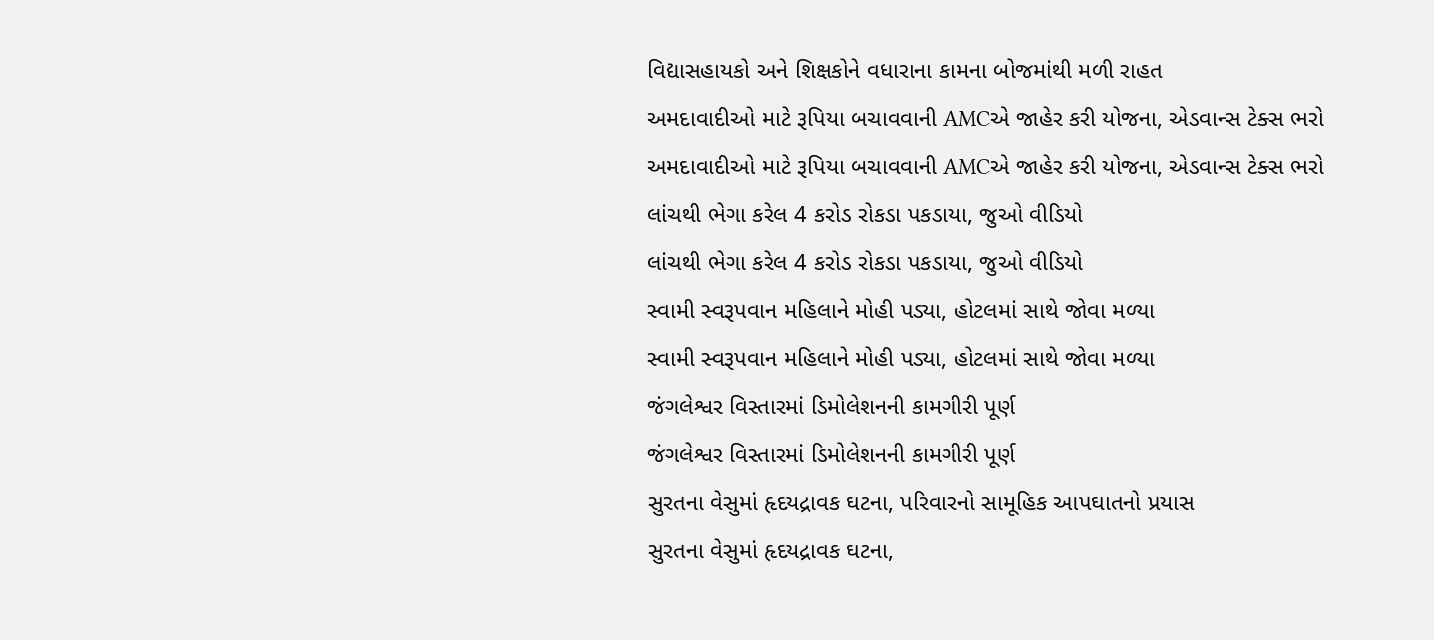વિદ્યાસહાયકો અને શિક્ષકોને વધારાના કામના બોજમાંથી મળી રાહત
અમદાવાદીઓ માટે રૂપિયા બચાવવાની AMCએ જાહેર કરી યોજના, એડવાન્સ ટેક્સ ભરો
અમદાવાદીઓ માટે રૂપિયા બચાવવાની AMCએ જાહેર કરી યોજના, એડવાન્સ ટેક્સ ભરો
લાંચથી ભેગા કરેલ 4 કરોડ રોકડા પકડાયા, જુઓ વીડિયો
લાંચથી ભેગા કરેલ 4 કરોડ રોકડા પકડાયા, જુઓ વીડિયો
સ્વામી સ્વરૂપવાન મહિલાને મોહી પડ્યા, હોટલમાં સાથે જોવા મળ્યા
સ્વામી સ્વરૂપવાન મહિલાને મોહી પડ્યા, હોટલમાં સાથે જોવા મળ્યા
જંગલેશ્વર વિસ્તારમાં ડિમોલેશનની કામગીરી પૂર્ણ
જંગલેશ્વર વિસ્તારમાં ડિમોલેશનની કામગીરી પૂર્ણ
સુરતના વેસુમાં હૃદયદ્રાવક ઘટના, પરિવારનો સામૂહિક આપઘાતનો પ્રયાસ
સુરતના વેસુમાં હૃદયદ્રાવક ઘટના,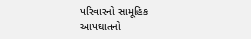પરિવારનો સામૂહિક આપઘાતનો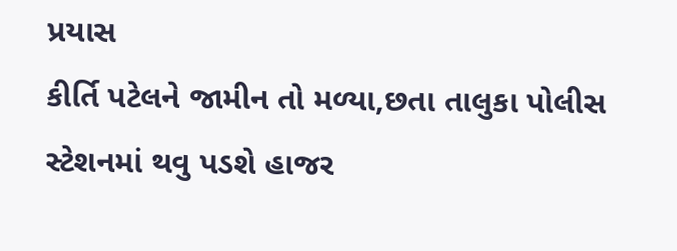પ્રયાસ
કીર્તિ પટેલને જામીન તો મળ્યા,છતા તાલુકા પોલીસ સ્ટેશનમાં થવુ પડશે હાજર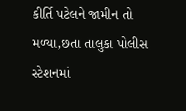કીર્તિ પટેલને જામીન તો મળ્યા,છતા તાલુકા પોલીસ સ્ટેશનમાં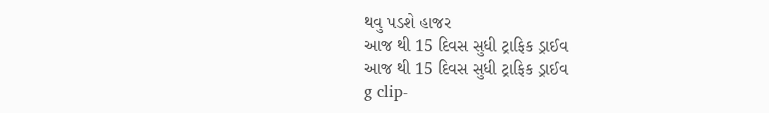થવુ પડશે હાજર
આજ થી 15 દિવસ સુધી ટ્રાફિક ડ્રાઈવ
આજ થી 15 દિવસ સુધી ટ્રાફિક ડ્રાઈવ
g clip-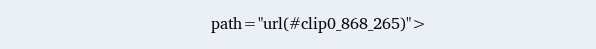path="url(#clip0_868_265)">